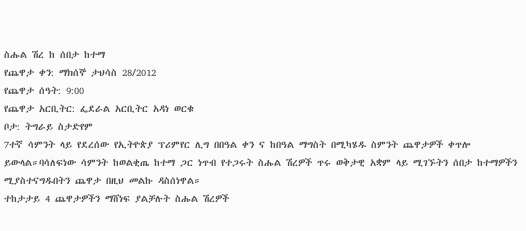ስሑል ሽረ ከ ሰበታ ከተማ
የጨዋታ ቀን: ማክሰኞ ታህሳስ 28/2012
የጨዋታ ሰዓት: 9:00
የጨዋታ አርቢትር: ፌደራል አርቢትር አዳነ ወርቁ
ቦታ: ትግራይ ስታድየም
7ተኛ ሳምንት ላይ የደረሰው የኢትዮጵያ ፕሪምየር ሊግ በበዓል ቀን ና ከበዓል ማግስት በሚካሄዱ ስምንት ጨዋታዎች ቀጥሎ ይውላል።ባሳለፍነው ሳምንት ከወልቂጤ ከተማ ጋር ነጥብ የተጋሩት ስሑል ሽረዎች ጥሩ ወቅታዊ አቋም ላይ ሚገኙትን ሰበታ ከተማዎችን ሚያስተናግዱበትን ጨዋታ በዚህ መልኩ ዳስሰነዋል።
ተከታታይ 4 ጨዋታዎችን ማሸነፍ ያልቻሉት ስሑል ሽረዎች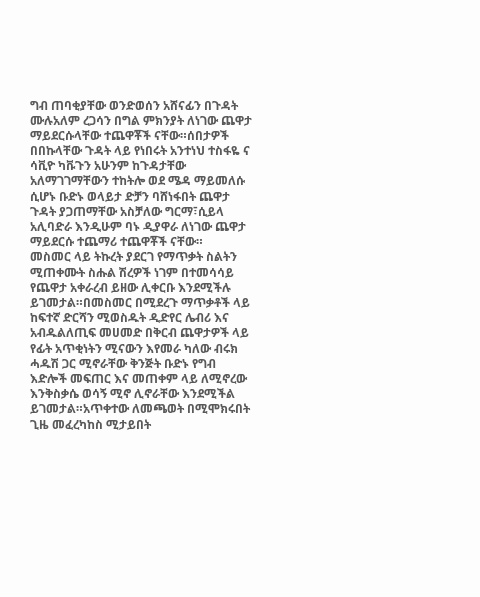ግብ ጠባቂያቸው ወንድወሰን አሸናፊን በጉዳት ሙሉአለም ረጋሳን በግል ምክንያት ለነገው ጨዋታ ማይደርሱላቸው ተጨዋቾች ናቸው።ሰበታዎች በበኩላቸው ጉዳት ላይ የነበሩት አንተነህ ተስፋዬ ና ሳቪዮ ካቩጉን አሁንም ከጉዳታቸው አለማገገማቸውን ተከትሎ ወደ ሜዳ ማይመለሱ ሲሆኑ ቡድኑ ወላይታ ድቻን ባሸነፋበት ጨዋታ ጉዳት ያጋጠማቸው አስቻለው ግርማ፣ሲይላ አሊባድራ እንዲሁም ባኑ ዲያዋራ ለነገው ጨዋታ ማይደርሱ ተጨማሪ ተጨዋቾች ናቸው።
መስመር ላይ ትኩረት ያደርገ የማጥቃት ስልትን ሚጠቀሙት ስሑል ሽረዎች ነገም በተመሳሳይ የጨዋታ አቀራረብ ይዘው ሊቀርቡ እንደሚችሉ ይገመታል።በመስመር በሚደረጉ ማጥቃቶች ላይ ከፍተኛ ድርሻን ሚወስዱት ዲድየር ሌብሪ እና አብዱልለጢፍ መሀመድ በቅርብ ጨዋታዎች ላይ የፊት አጥቂነትን ሚናውን እየመራ ካለው ብሩክ ሓዱሽ ጋር ሚኖራቸው ቅንጅት ቡድኑ የግብ እድሎች መፍጠር እና መጠቀም ላይ ለሚኖረው እንቅስቃሴ ወሳኝ ሚኖ ሊኖራቸው እንደሚችል ይገመታል።አጥቀተው ለመጫወት በሚሞክሩበት ጊዜ መፈረካከስ ሚታይበት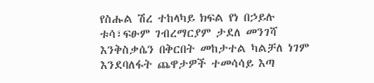የስሑል ሽረ ተከላካይ ክፍል የነ በኃይሉ ቱሳ፣ፍፁም ገብረማርያም ታደለ መንገሻ እንቅስቃሴን በቅርበት መከታተል ካልቻለ ነገም እንደባለፋት ጨዋታዎች ተመሳሳይ እጣ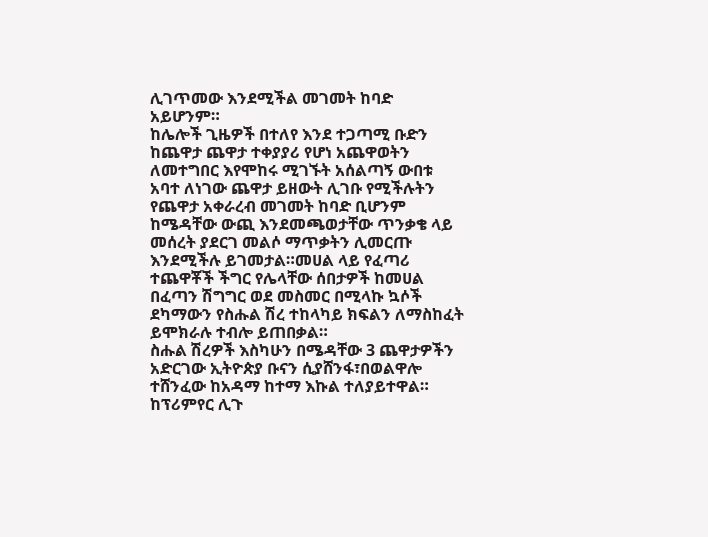ሊገጥመው እንደሚችል መገመት ከባድ አይሆንም።
ከሌሎች ጊዜዎች በተለየ እንደ ተጋጣሚ ቡድን ከጨዋታ ጨዋታ ተቀያያሪ የሆነ አጨዋወትን ለመተግበር እየሞከሩ ሚገኙት አሰልጣኝ ውበቱ አባተ ለነገው ጨዋታ ይዘውት ሊገቡ የሚችሉትን የጨዋታ አቀራረብ መገመት ከባድ ቢሆንም ከሜዳቸው ውጪ እንደመጫወታቸው ጥንቃቄ ላይ መሰረት ያደርገ መልሶ ማጥቃትን ሊመርጡ እንደሚችሉ ይገመታል።መሀል ላይ የፈጣሪ ተጨዋቾች ችግር የሌላቸው ሰበታዎች ከመሀል በፈጣን ሽግግር ወደ መስመር በሚላኩ ኳሶች ደካማውን የስሑል ሽረ ተከላካይ ክፍልን ለማስከፈት ይሞክራሉ ተብሎ ይጠበቃል።
ስሑል ሽረዎች እስካሁን በሜዳቸው 3 ጨዋታዎችን አድርገው ኢትዮጵያ ቡናን ሲያሸንፋ፣በወልዋሎ ተሸንፈው ከአዳማ ከተማ እኩል ተለያይተዋል።
ከፕሪምየር ሊጉ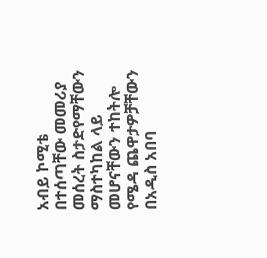አብይ ኮሚቴ በተሰጣቸው መመሪያ መሰረት ስታድየማቸውን ማስተካከል ላይ መሆናቸውን ተከትሎ የሜዳ ጨዋታዎቻቸውን በአዲስ አበባ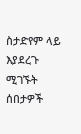ስታድየም ላይ እያደረጉ ሚገኙት ሰበታዎች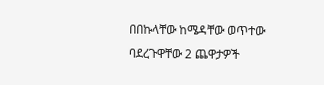በበኩላቸው ከሜዳቸው ወጥተው ባደረጉዋቸው 2 ጨዋታዎች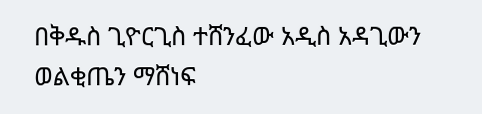በቅዱስ ጊዮርጊስ ተሸንፈው አዲስ አዳጊውን ወልቂጤን ማሸነፍ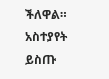ችለዋል።
አስተያየት ይስጡ